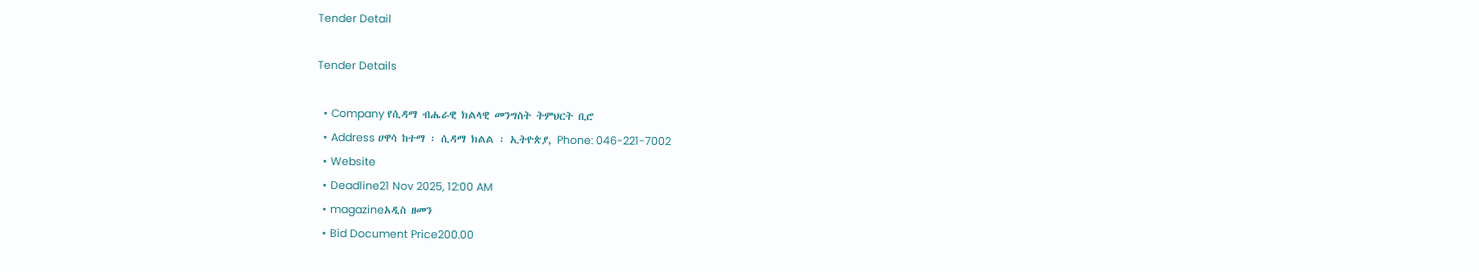Tender Detail

Tender Details

  • Company የሲዳማ ብሔራዊ ክልላዊ መንግስት ትምህርት ቢሮ
  • Address ሀዋሳ ከተማ ፡ ሲዳማ ክልል ፡ ኢትዮጵያ, Phone: 046-221-7002
  • Website
  • Deadline21 Nov 2025, 12:00 AM
  • magazineአዲስ ዘመን
  • Bid Document Price200.00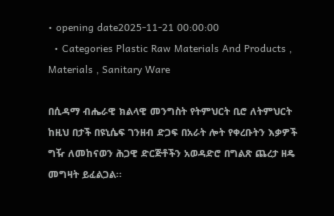• opening date2025-11-21 00:00:00
  • Categories Plastic Raw Materials And Products , Materials , Sanitary Ware

በሲዳማ ብሔራዊ ክልላዊ መንግስት የትምህርት ቢሮ ለትምህርት ከዚህ በታች በዩኒሴፍ ገንዘብ ድጋፍ በአራት ሎት የቀረቡትን እቃዎች ግዥ ለመከናወን ሕጋዊ ድርጅቶችን አወዳድሮ በግልጽ ጨረታ ዘዴ መግዛት ይፈልጋል፡፡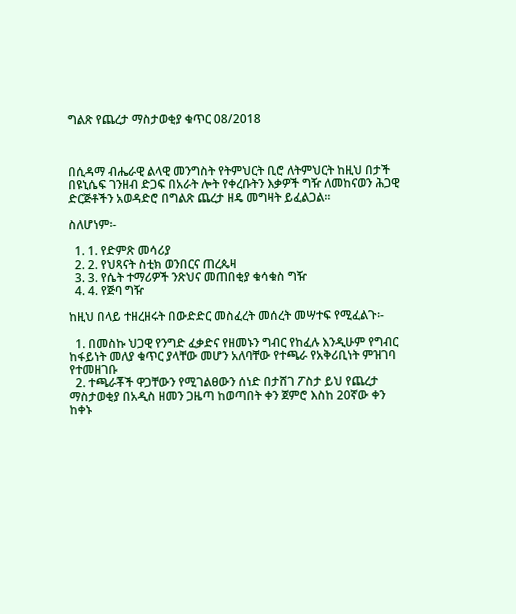ግልጽ የጨረታ ማስታወቂያ ቁጥር 08/2018



በሲዳማ ብሔራዊ ልላዊ መንግስት የትምህርት ቢሮ ለትምህርት ከዚህ በታች በዩኒሴፍ ገንዘብ ድጋፍ በአራት ሎት የቀረቡትን እቃዎች ግዥ ለመከናወን ሕጋዊ ድርጅቶችን አወዳድሮ በግልጽ ጨረታ ዘዴ መግዛት ይፈልጋል፡፡

ስለሆነም፡-

  1. 1. የድምጽ መሳሪያ
  2. 2. የህጻናት ስቲክ ወንበርና ጠረጴዛ
  3. 3. የሴት ተማሪዎች ንጽህና መጠበቂያ ቁሳቁስ ግዥ
  4. 4. የጅባ ግዥ

ከዚህ በላይ ተዘረዘሩት በውድድር መስፈረት መሰረት መሣተፍ የሚፈልጉ፡-

  1. በመስኩ ህጋዊ የንግድ ፈቃድና የዘመኑን ግብር የከፈሉ እንዲሁም የግብር ከፋይነት መለያ ቁጥር ያላቸው መሆን አለባቸው የተጫራ የአቅሪቢነት ምዝገባ የተመዘገቡ
  2. ተጫራቾች ዋጋቸውን የሚገልፀውን ሰነድ በታሸገ ፖስታ ይህ የጨረታ ማስታወቂያ በአዲስ ዘመን ጋዜጣ ከወጣበት ቀን ጀምሮ እስከ 20ኛው ቀን ከቀኑ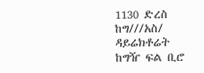1130 ድረስ ከግ///አስ/ ዳይሬክቶሬት ከግዥ ፍል ቢሮ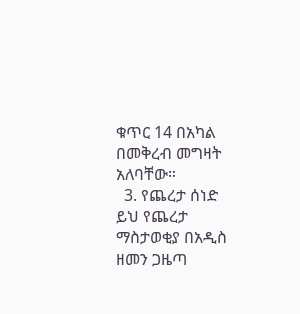ቁጥር 14 በአካል በመቅረብ መግዛት አለባቸው።
  3. የጨረታ ሰነድ ይህ የጨረታ ማስታወቂያ በአዲስ ዘመን ጋዜጣ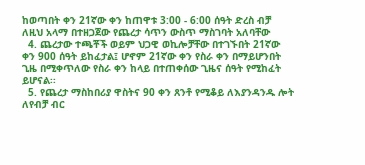ከወጣበት ቀን 21ኛው ቀን ከጠዋቱ 3:00 - 6:00 ሰዓት ድረስ ብቻ ለዚህ አላማ በተዘጋጀው የጨረታ ሳጥን ውስጥ ማስገባት አለባቸው
  4. ጨረታው ተጫቾች ወይም ህጋዊ ወኪሎቻቸው በተገኙበት 21ኛው ቀን 900 ሰዓት ይከፈታል፤ ሆኖም 21ኛው ቀን የስራ ቀን በማይሆንበት ጊዜ በሚቀጥለው የስራ ቀን ከላይ በተጠቀሰው ጊዜና ሰዓት የሚከፈት ይሆናል፡፡
  5. የጨረታ ማስከበሪያ ዋስትና 90 ቀን ጸንቶ የሚቆይ ለእያንዳንዱ ሎት ለየብቻ ብር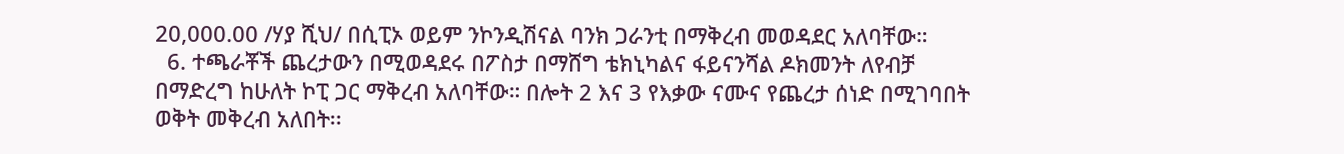20,000.00 /ሃያ ሺህ/ በሲፒኦ ወይም ንኮንዲሽናል ባንክ ጋራንቲ በማቅረብ መወዳደር አለባቸው።
  6. ተጫራቾች ጨረታውን በሚወዳደሩ በፖስታ በማሸግ ቴክኒካልና ፋይናንሻል ዶክመንት ለየብቻ በማድረግ ከሁለት ኮፒ ጋር ማቅረብ አለባቸው። በሎት 2 እና 3 የእቃው ናሙና የጨረታ ሰነድ በሚገባበት ወቅት መቅረብ አለበት፡፡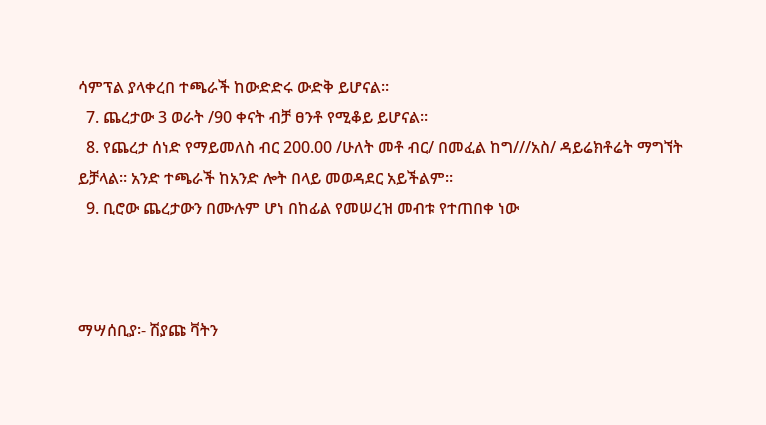ሳምፕል ያላቀረበ ተጫራች ከውድድሩ ውድቅ ይሆናል፡፡
  7. ጨረታው 3 ወራት /90 ቀናት ብቻ ፀንቶ የሚቆይ ይሆናል፡፡
  8. የጨረታ ሰነድ የማይመለስ ብር 200.00 /ሁለት መቶ ብር/ በመፈል ከግ///አስ/ ዳይሬክቶሬት ማግኘት ይቻላል። አንድ ተጫራች ከአንድ ሎት በላይ መወዳደር አይችልም፡፡
  9. ቢሮው ጨረታውን በሙሉም ሆነ በከፊል የመሠረዝ መብቱ የተጠበቀ ነው



ማሣሰቢያ፡- ሽያጩ ቫትን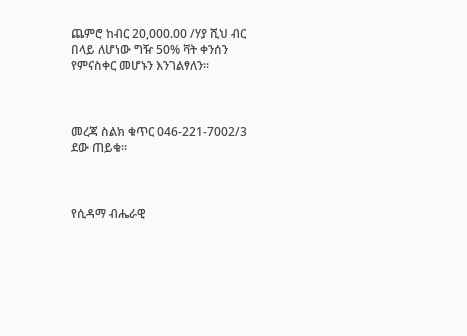ጨምሮ ከብር 20,000.00 /ሃያ ሺህ ብር በላይ ለሆነው ግዥ 50% ቫት ቀንሰን የምናስቀር መሆኑን እንገልፃለን፡፡



መረጃ ስልክ ቁጥር 046-221-7002/3 ደው ጠይቁ።



የሲዳማ ብሔራዊ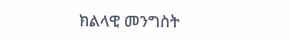ክልላዊ መንግስት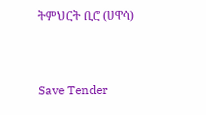ትምህርት ቢሮ (ሀዋሳ)



Save Tender